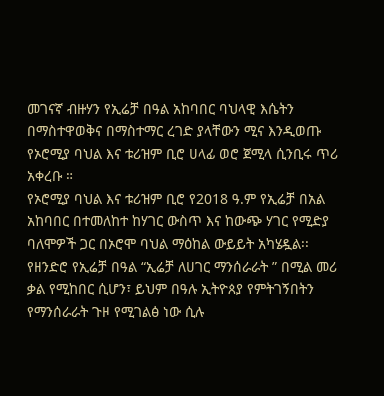መገናኛ ብዙሃን የኢሬቻ በዓል አከባበር ባህላዊ እሴትን በማስተዋወቅና በማስተማር ረገድ ያላቸውን ሚና እንዲወጡ የኦሮሚያ ባህል እና ቱሪዝም ቢሮ ሀላፊ ወሮ ጀሚላ ሲንቢሩ ጥሪ አቀረቡ ።
የኦሮሚያ ባህል እና ቱሪዝም ቢሮ የ2018 ዓ.ም የኢሬቻ በአል አከባበር በተመለከተ ከሃገር ውስጥ እና ከውጭ ሃገር የሚድያ ባለሞዎች ጋር በኦሮሞ ባህል ማዕከል ውይይት አካሄዷል፡፡ የዘንድሮ የኢሬቻ በዓል “ኢሬቻ ለሀገር ማንሰራራት ” በሚል መሪ ቃል የሚከበር ሲሆን፣ ይህም በዓሉ ኢትዮጰያ የምትገኝበትን የማንሰራራት ጉዞ የሚገልፅ ነው ሲሉ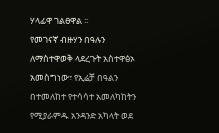ሃላፊዋ ገልፀዋል ፡፡
የመገናኛ ብዙሃን በዓሉን ለማስተዋወቅ ላደረጉት አስተዋፅኦ አመስግነው፣ የኢሬቻ በዓልን በተመለከተ የተሳሳተ አመለካከትን የሚያራምዱ አንዳንድ አካላት ወደ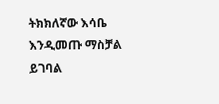ትክክለኛው እሳቤ እንዲመጡ ማስቻል ይገባል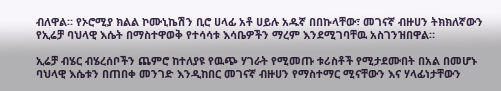ብለዋል። የኦሮሚያ ክልል ኮሙኒኬሽን ቢሮ ሀላፊ አቶ ሀይሉ አዱኛ በበኩላቸው፣ መገናኛ ብዙሀን ትክክለኛውን የኢሬቻ ባህላዊ እሴት በማስተዋወቅ የተሳሳቱ እሳቤዎችን ማረም እንደሚገባቸዉ አስገንዝበዋል።

ኢሬቻ ብሄር ብሄረሰቦችን ጨምሮ ከተለያዩ የዉጭ ሃገራት የሚመጡ ቱሪስቶች የሚታደሙበት በአል በመሆኑ ባህላዊ እሴቱን በጠበቀ መንገድ እንዲከበር መገናኛ ብዙሀን የማስተማር ሚናቸውን እና ሃላፊነታቸውን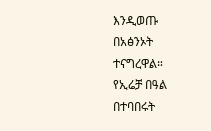እንዲወጡ በአፅንኦት ተናግረዋል።
የኢሬቻ በዓል በተባበሩት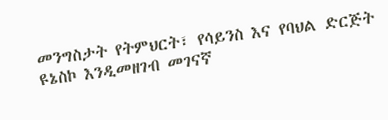መንግስታት የትምህርት፣ የሳይንስ እና የባህል ድርጅት ዩኔስኮ እንዲመዘገብ መገናኛ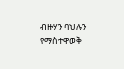ብዙሃን ባህሉን የማስተዋወቅ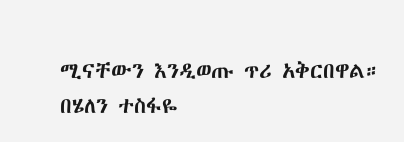ሚናቸውን እንዲወጡ ጥሪ አቅርበዋል።
በሄለን ተስፋዬ